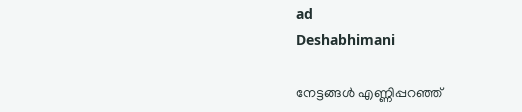ad
Deshabhimani

നേട്ടങ്ങൾ എണ്ണിപ്പറഞ്ഞ്‌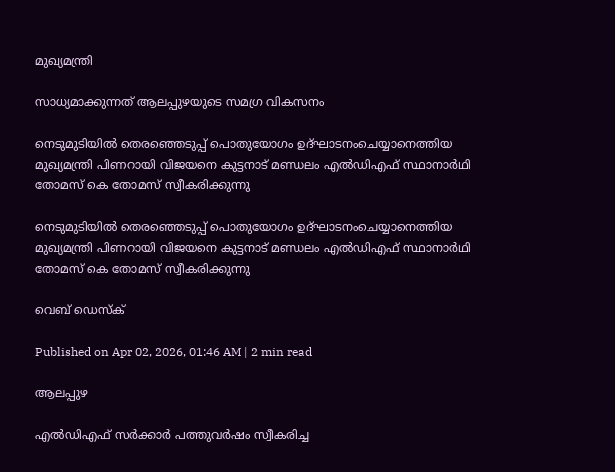മുഖ്യമന്ത്രി

സാധ്യമാക്കുന്നത്‌ ആലപ്പുഴയുടെ സമഗ്ര വികസനം

നെടുമുടിയിൽ തെരഞ്ഞെടുപ്പ് പൊതുയോഗം ഉദ്ഘാടനംചെയ്യാനെത്തിയ മുഖ്യമന്ത്രി പിണറായി വിജയനെ കുട്ടനാട് മണ്ഡലം എൽഡിഎഫ് സ്ഥാനാർഥി
തോമസ് കെ തോമസ് സ്വീകരിക്കുന്നു

നെടുമുടിയിൽ തെരഞ്ഞെടുപ്പ് പൊതുയോഗം ഉദ്ഘാടനംചെയ്യാനെത്തിയ മുഖ്യമന്ത്രി പിണറായി വിജയനെ കുട്ടനാട് മണ്ഡലം എൽഡിഎഫ് സ്ഥാനാർഥി
തോമസ് കെ തോമസ് സ്വീകരിക്കുന്നു

വെബ് ഡെസ്ക്

Published on Apr 02, 2026, 01:46 AM | 2 min read

ആലപ്പുഴ

എൽഡിഎഫ്‌ സർക്കാർ പത്തുവർഷം സ്വീകരിച്ച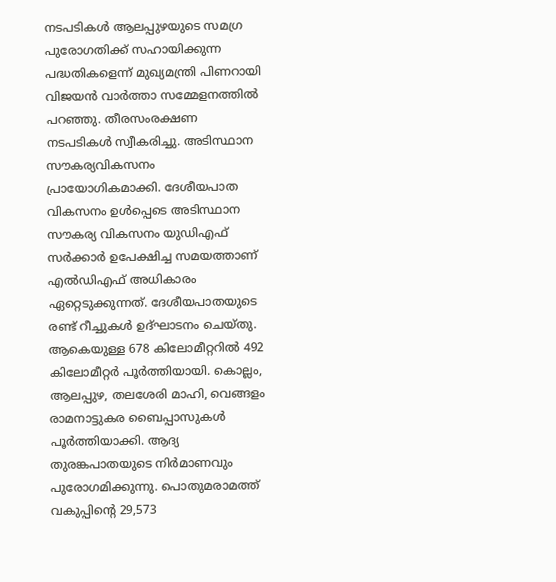നടപടികൾ ആലപ്പുഴയുടെ സമഗ്ര പുരോഗതിക്ക്‌ സഹായിക്കുന്ന പദ്ധതികളെന്ന്‌ മുഖ്യമന്ത്രി പിണറായി വിജയൻ വാർത്താ സമ്മേളനത്തിൽ പറഞ്ഞു. തീരസംരക്ഷണ നടപടികൾ സ്വീകരിച്ചു. അടിസ്ഥാന സ‍ൗകര്യവികസനം പ്രായോഗികമാക്കി. ദേശീയപാത വികസനം ഉൾപ്പെടെ അടിസ്ഥാന സ‍ൗകര്യ വികസനം യുഡിഎഫ്‌ സർക്കാർ ഉപേക്ഷിച്ച സമയത്താണ്‌ എൽഡിഎഫ്‌ അധികാരം ഏറ്റെടുക്കുന്നത്‌. ദേശീയപാതയുടെ രണ്ട്‌ റീച്ചുകൾ ഉദ്‌ഘാടനം ചെയ്‌തു. ആകെയുള്ള 678 കിലോമീറ്ററിൽ 492 കിലോമീറ്റർ പൂർത്തിയായി. കൊല്ലം, ആലപ്പുഴ, തലശേരി മാഹി, വെങ്ങളം രാമനാട്ടുകര ബൈപ്പാസുകൾ പൂർത്തിയാക്കി. ആദ്യ തുരങ്കപാതയുടെ നിർമാണവും പുരോഗമിക്കുന്നു. പൊതുമരാമത്ത്‌ വകുപ്പിന്റെ 29,573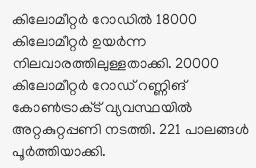കിലോമീറ്റർ റോഡിൽ 18000 കിലോമീറ്റർ ഉയർന്ന നിലവാരത്തിലുള്ളതാക്കി. 20000 കിലോമീറ്റർ റോഡ്‌ റണ്ണിങ്‌ കോൺട്രാക്‌ട്‌ വ്യവസ്ഥയിൽ അറ്റകുറ്റപ്പണി നടത്തി. 221 പാലങ്ങൾ പൂർത്തിയാക്കി.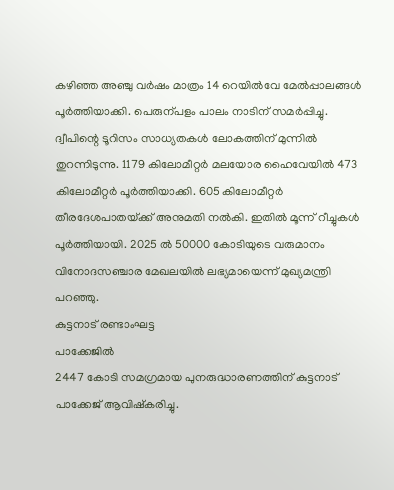കഴിഞ്ഞ അഞ്ചു വർഷം മാത്രം 14 റെയിൽവേ മേൽപ്പാലങ്ങൾ പൂർത്തിയാക്കി. പെരുന്പളം പാലം നാടിന്‌ സമർപ്പിച്ചു. ദ്വീപിന്റെ ടൂറിസം സാധ്യതകൾ ലോകത്തിന്‌ മുന്നിൽ തുറന്നിടുന്നു. 1179 കിലോമീറ്റർ മലയോര ഹൈവേയിൽ 473 കിലോമീറ്റർ പൂർത്തിയാക്കി. 605 കിലോമീറ്റർ തീരദേശപാതയ്‌ക്ക്‌ അനുമതി നൽകി. ഇതിൽ മൂന്ന്‌ റീച്ചുകൾ പൂർത്തിയായി. 2025 ൽ 50000 കോടിയുടെ വരുമാനം വിനോദസഞ്ചാര മേഖലയിൽ ലഭ്യമായെന്ന്‌ മുഖ്യമന്ത്രി പറഞ്ഞു.
കുട്ടനാട്‌ രണ്ടാംഘട്ട
പാക്കേജിൽ
2447 കോടി സമഗ്രമായ പുനരുദ്ധാരണത്തിന്‌ കുട്ടനാട്‌ പാക്കേജ്‌ ആവിഷ്‌കരിച്ചു.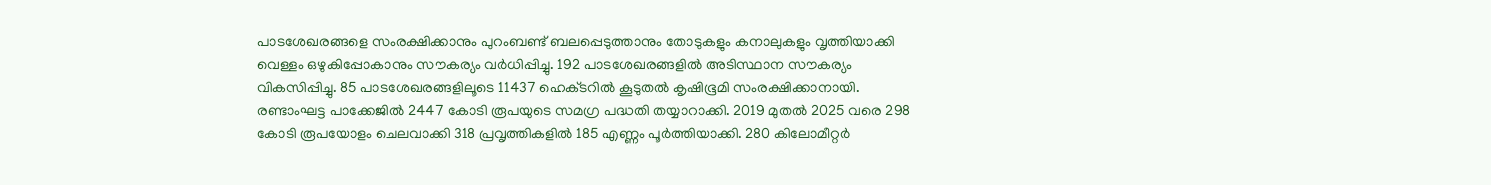പാടശേഖരങ്ങളെ സംരക്ഷിക്കാനും പുറംബണ്ട്‌ ബലപ്പെടുത്താനും തോടുകളും കനാലുകളും വൃത്തിയാക്കി വെള്ളം ഒഴുകിപ്പോകാനും സ‍ൗകര്യം വർധിപ്പിച്ചു. 192 പാടശേഖരങ്ങളിൽ അടിസ്ഥാന സ‍ൗകര്യം വികസിപ്പിച്ചു. 85 പാടശേഖരങ്ങളിലൂടെ 11437 ഹെക്‌ടറിൽ കൂടുതൽ കൃഷിഭൂമി സംരക്ഷിക്കാനായി. രണ്ടാംഘട്ട പാക്കേജിൽ 2447 കോടി രൂപയുടെ സമഗ്ര പദ്ധതി തയ്യാറാക്കി. 2019 മുതൽ 2025 വരെ 298 കോടി രൂപയോളം ചെലവാക്കി 318 പ്രവൃത്തികളിൽ 185 എണ്ണം പൂർത്തിയാക്കി. 280 കിലോമീറ്റർ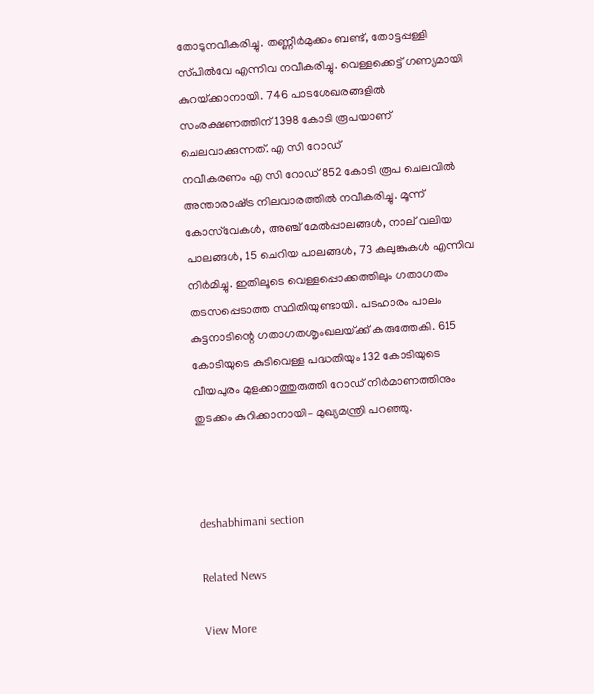തോടുനവീകരിച്ചു. തണ്ണീർമുക്കം ബണ്ട്‌, തോട്ടപ്പള്ളി സ്‌പിൽവേ എന്നിവ നവീകരിച്ചു. വെള്ളക്കെട്ട്‌ ഗണ്യമായി കുറയ്‌ക്കാനായി. 746 പാടശേഖരങ്ങളിൽ സംരക്ഷണത്തിന്‌ 1398 കോടി രൂപയാണ്‌ ചെലവാക്കുന്നത്‌. എ സി റോഡ്‌
നവീകരണം എ സി റോഡ്‌ 852 കോടി രൂപ ചെലവിൽ അന്താരാഷ്‌ട്ര നിലവാരത്തിൽ നവീകരിച്ചു. മൂന്ന്‌ കോസ്‌വേകൾ, അഞ്ച്‌ മേൽപ്പാലങ്ങൾ, നാല്‌ വലിയ പാലങ്ങൾ, 15 ചെറിയ പാലങ്ങൾ, 73 കലുങ്കുകൾ എന്നിവ നിർമിച്ചു. ഇതിലൂടെ വെള്ളപ്പൊക്കത്തിലും ഗതാഗതം തടസപ്പെടാത്ത സ്ഥിതിയുണ്ടായി. പടഹാരം പാലം കുട്ടനാടിന്റെ ഗതാഗതശൃംഖലയ്‌ക്ക്‌ കരുത്തേകി. 615 കോടിയുടെ കുടിവെള്ള പദ്ധതിയും 132 കോടിയുടെ വീയപുരം മുളക്കാത്തുരുത്തി റോഡ്‌ നിർമാണത്തിനും തുടക്കം കുറിക്കാനായി– മുഖ്യമന്ത്രി പറഞ്ഞു.



deshabhimani section

Related News

View More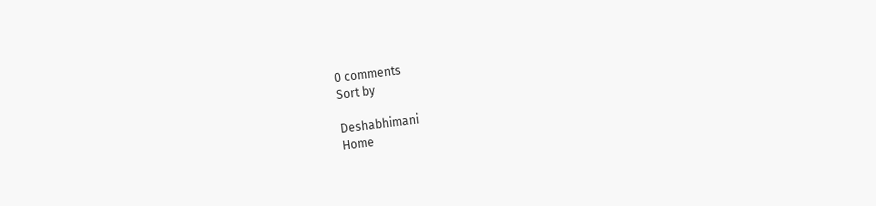0 comments
Sort by

Deshabhimani
Home